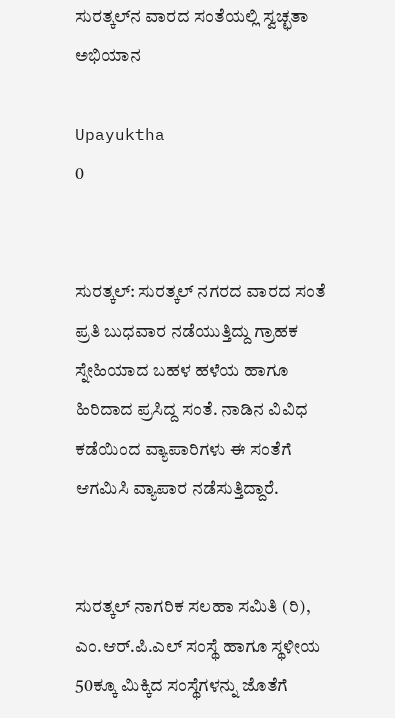ಸುರತ್ಕಲ್‌ನ ವಾರದ ಸಂತೆಯಲ್ಲಿ ಸ್ವಚ್ಛತಾ ಅಭಿಯಾನ

Upayuktha
0


ಸುರತ್ಕಲ್‌: ಸುರತ್ಕಲ್ ನಗರದ ವಾರದ ಸಂತೆ ಪ್ರತಿ ಬುಧವಾರ ನಡೆಯುತ್ತಿದ್ದು ಗ್ರಾಹಕ ಸ್ನೇಹಿಯಾದ ಬಹಳ ಹಳೆಯ ಹಾಗೂ ಹಿರಿದಾದ ಪ್ರಸಿದ್ದ ಸಂತೆ. ನಾಡಿನ ವಿವಿಧ ಕಡೆಯಿಂದ ವ್ಯಾಪಾರಿಗಳು ಈ ಸಂತೆಗೆ ಆಗಮಿಸಿ ವ್ಯಾಪಾರ ನಡೆಸುತ್ತಿದ್ದಾರೆ.


ಸುರತ್ಕಲ್ ನಾಗರಿಕ ಸಲಹಾ ಸಮಿತಿ (ರಿ), ಎಂ.ಆರ್.ಪಿ.ಎಲ್ ಸಂಸ್ಥೆ ಹಾಗೂ ಸ್ಥಳೀಯ 50ಕ್ಕೂ ಮಿಕ್ಕಿದ ಸಂಸ್ಥೆಗಳನ್ನು ಜೊತೆಗೆ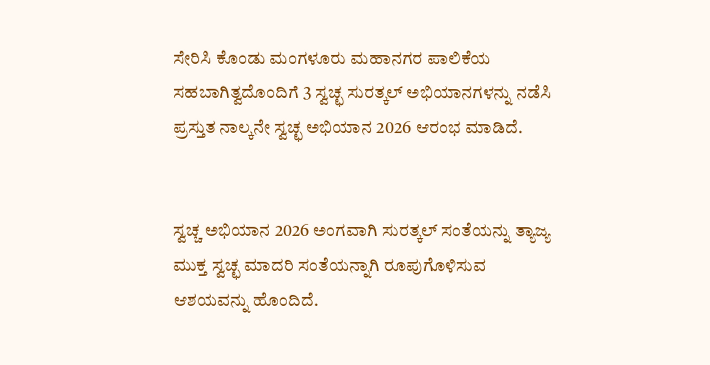ಸೇರಿಸಿ ಕೊಂಡು ಮಂಗಳೂರು ಮಹಾನಗರ ಪಾಲಿಕೆಯ ಸಹಬಾಗಿತ್ವದೊಂದಿಗೆ 3 ಸ್ವಚ್ಛ ಸುರತ್ಕಲ್ ಅಭಿಯಾನಗಳನ್ನು ನಡೆಸಿ ಪ್ರಸ್ತುತ ನಾಲ್ಕನೇ ಸ್ವಚ್ಛ ಅಭಿಯಾನ 2026 ಆರಂಭ ಮಾಡಿದೆ.


ಸ್ವಚ್ಚ ಅಭಿಯಾನ 2026 ಅಂಗವಾಗಿ ಸುರತ್ಕಲ್ ಸಂತೆಯನ್ನು ತ್ಯಾಜ್ಯ ಮುಕ್ತ ಸ್ವಚ್ಛ ಮಾದರಿ ಸಂತೆಯನ್ನಾಗಿ ರೂಪುಗೊಳಿಸುವ ಆಶಯವನ್ನು ಹೊಂದಿದೆ.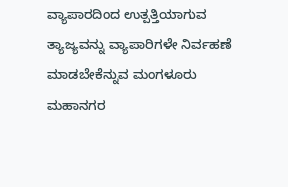ವ್ಯಾಪಾರದಿಂದ ಉತ್ಪತ್ತಿಯಾಗುವ ತ್ಯಾಜ್ಯವನ್ನು ವ್ಯಾಪಾರಿಗಳೇ ನಿರ್ವಹಣೆ ಮಾಡಬೇಕೆನ್ನುವ ಮಂಗಳೂರು ಮಹಾನಗರ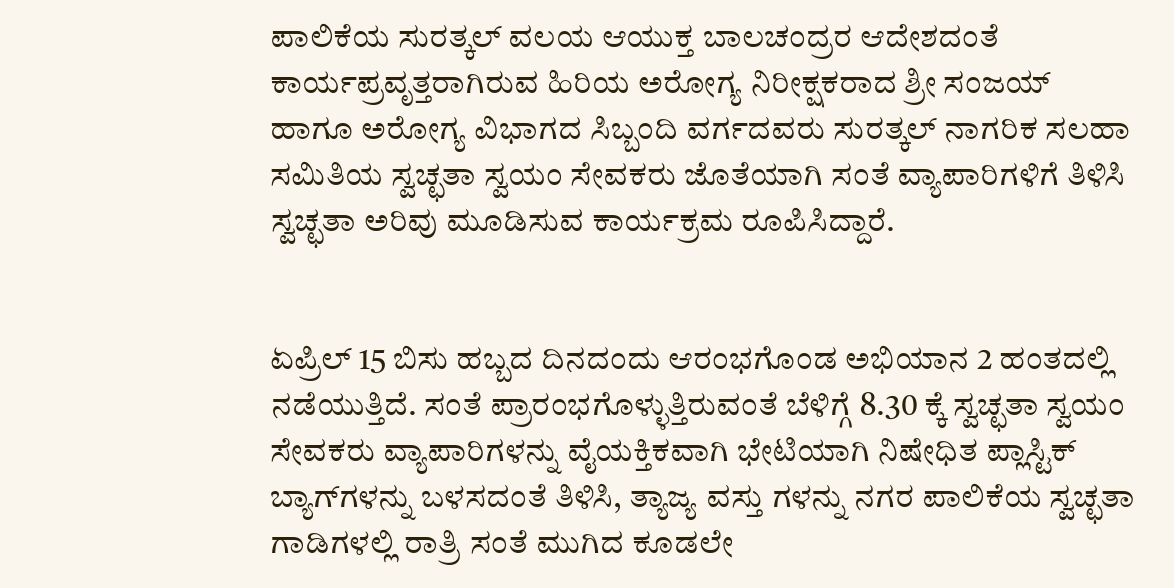ಪಾಲಿಕೆಯ ಸುರತ್ಕಲ್ ವಲಯ ಆಯುಕ್ತ ಬಾಲಚಂದ್ರರ ಆದೇಶದಂತೆ ಕಾರ್ಯಪ್ರವೃತ್ತರಾಗಿರುವ ಹಿರಿಯ ಅರೋಗ್ಯ ನಿರೀಕ್ಷಕರಾದ ಶ್ರೀ ಸಂಜಯ್ ಹಾಗೂ ಅರೋಗ್ಯ ವಿಭಾಗದ ಸಿಬ್ಬಂದಿ ವರ್ಗದವರು ಸುರತ್ಕಲ್ ನಾಗರಿಕ ಸಲಹಾ ಸಮಿತಿಯ ಸ್ವಚ್ಛತಾ ಸ್ವಯಂ ಸೇವಕರು ಜೊತೆಯಾಗಿ ಸಂತೆ ವ್ಯಾಪಾರಿಗಳಿಗೆ ತಿಳಿಸಿ ಸ್ವಚ್ಛತಾ ಅರಿವು ಮೂಡಿಸುವ ಕಾರ್ಯಕ್ರಮ ರೂಪಿಸಿದ್ದಾರೆ.


ಏಪ್ರಿಲ್ 15 ಬಿಸು ಹಬ್ಬದ ದಿನದಂದು ಆರಂಭಗೊಂಡ ಅಭಿಯಾನ 2 ಹಂತದಲ್ಲಿ ನಡೆಯುತ್ತಿದೆ. ಸಂತೆ ಪ್ರಾರಂಭಗೊಳ್ಳುತ್ತಿರುವಂತೆ ಬೆಳಿಗ್ಗೆ 8.30 ಕ್ಕೆ ಸ್ವಚ್ಛತಾ ಸ್ವಯಂ ಸೇವಕರು ವ್ಯಾಪಾರಿಗಳನ್ನು ವೈಯಕ್ತಿಕವಾಗಿ ಭೇಟಿಯಾಗಿ ನಿಷೇಧಿತ ಪ್ಲಾಸ್ಟಿಕ್ ಬ್ಯಾಗ್‌ಗಳನ್ನು ಬಳಸದಂತೆ ತಿಳಿಸಿ, ತ್ಯಾಜ್ಯ ವಸ್ತು ಗಳನ್ನು ನಗರ ಪಾಲಿಕೆಯ ಸ್ವಚ್ಛತಾ ಗಾಡಿಗಳಲ್ಲಿ ರಾತ್ರಿ ಸಂತೆ ಮುಗಿದ ಕೂಡಲೇ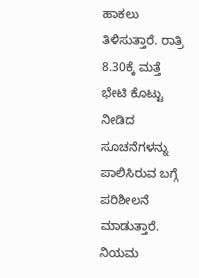ಹಾಕಲು ತಿಳಿಸುತ್ತಾರೆ. ರಾತ್ರಿ 8.30ಕ್ಕೆ ಮತ್ತೆ ಭೇಟಿ ಕೊಟ್ಟು ನೀಡಿದ ಸೂಚನೆಗಳನ್ನು ಪಾಲಿಸಿರುವ ಬಗ್ಗೆ ಪರಿಶೀಲನೆ ಮಾಡುತ್ತಾರೆ. ನಿಯಮ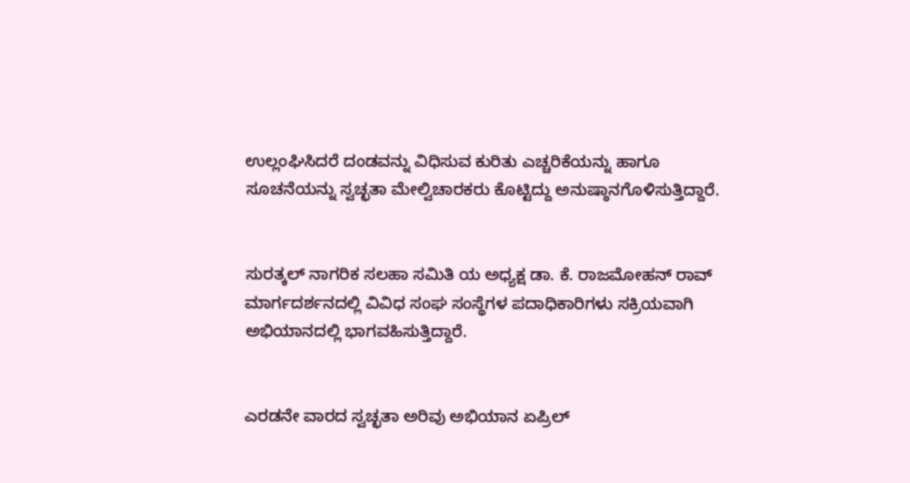ಉಲ್ಲಂಘಿಸಿದರೆ ದಂಡವನ್ನು ವಿಧಿಸುವ ಕುರಿತು ಎಚ್ಚರಿಕೆಯನ್ನು ಹಾಗೂ ಸೂಚನೆಯನ್ನು ಸ್ವಚ್ಛತಾ ಮೇಲ್ವಿಚಾರಕರು ಕೊಟ್ಟಿದ್ದು ಅನುಷ್ಠಾನಗೊಳಿಸುತ್ತಿದ್ದಾರೆ.


ಸುರತ್ಕಲ್ ನಾಗರಿಕ ಸಲಹಾ ಸಮಿತಿ ಯ ಅಧ್ಯಕ್ಷ ಡಾ. ಕೆ. ರಾಜಮೋಹನ್ ರಾವ್ ಮಾರ್ಗದರ್ಶನದಲ್ಲಿ ವಿವಿಧ ಸಂಘ ಸಂಸ್ಥೆಗಳ ಪದಾಧಿಕಾರಿಗಳು ಸಕ್ರಿಯವಾಗಿ ಅಭಿಯಾನದಲ್ಲಿ ಭಾಗವಹಿಸುತ್ತಿದ್ದಾರೆ.


ಎರಡನೇ ವಾರದ ಸ್ವಚ್ಛತಾ ಅರಿವು ಅಭಿಯಾನ ಏಪ್ರಿಲ್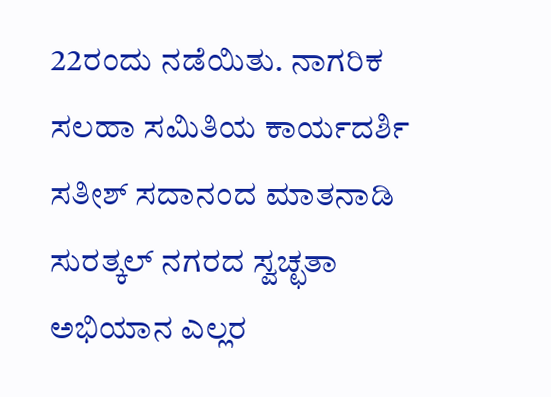22ರಂದು ನಡೆಯಿತು. ನಾಗರಿಕ ಸಲಹಾ ಸಮಿತಿಯ ಕಾರ್ಯದರ್ಶಿ ಸತೀಶ್ ಸದಾನಂದ ಮಾತನಾಡಿ ಸುರತ್ಕಲ್ ನಗರದ ಸ್ವಚ್ಛತಾ ಅಭಿಯಾನ ಎಲ್ಲರ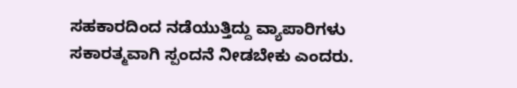ಸಹಕಾರದಿಂದ ನಡೆಯುತ್ತಿದ್ದು ವ್ಯಾಪಾರಿಗಳು ಸಕಾರತ್ಮವಾಗಿ ಸ್ಪಂದನೆ ನೀಡಬೇಕು ಎಂದರು.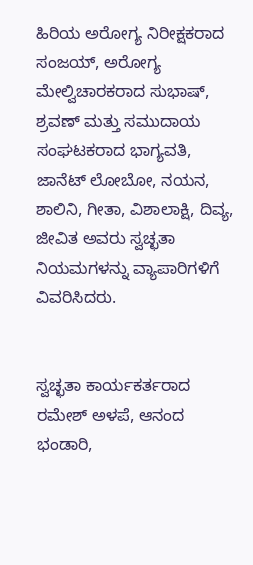ಹಿರಿಯ ಅರೋಗ್ಯ ನಿರೀಕ್ಷಕರಾದ ಸಂಜಯ್, ಅರೋಗ್ಯ ಮೇಲ್ವಿಚಾರಕರಾದ ಸುಭಾಷ್, ಶ್ರವಣ್ ಮತ್ತು ಸಮುದಾಯ ಸಂಘಟಕರಾದ ಭಾಗ್ಯವತಿ, ಜಾನೆಟ್ ಲೋಬೋ, ನಯನ, ಶಾಲಿನಿ, ಗೀತಾ, ವಿಶಾಲಾಕ್ಷಿ, ದಿವ್ಯ, ಜೀವಿತ ಅವರು ಸ್ವಚ್ಛತಾ ನಿಯಮಗಳನ್ನು ವ್ಯಾಪಾರಿಗಳಿಗೆ ವಿವರಿಸಿದರು.


ಸ್ವಚ್ಛತಾ ಕಾರ್ಯಕರ್ತರಾದ ರಮೇಶ್ ಅಳಪೆ, ಆನಂದ ಭಂಡಾರಿ,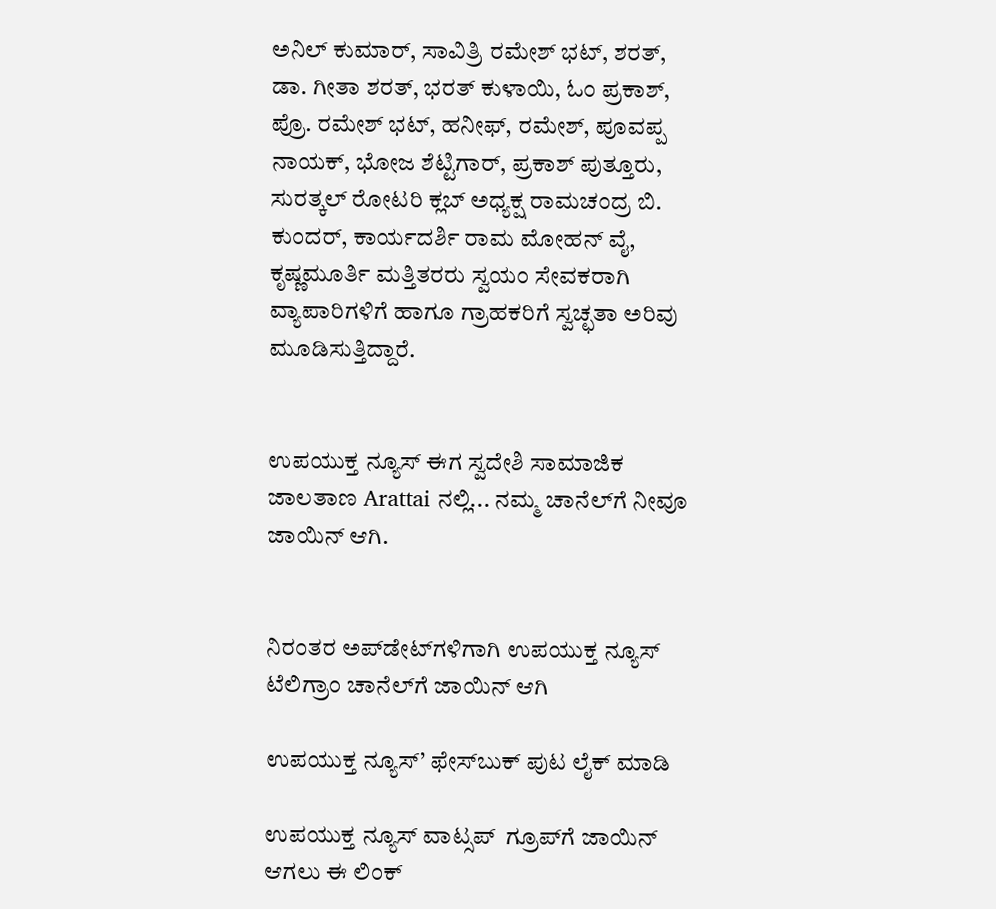ಅನಿಲ್ ಕುಮಾರ್, ಸಾವಿತ್ರಿ ರಮೇಶ್ ಭಟ್, ಶರತ್, ಡಾ. ಗೀತಾ ಶರತ್, ಭರತ್ ಕುಳಾಯಿ, ಓಂ ಪ್ರಕಾಶ್, ಪ್ರೊ. ರಮೇಶ್ ಭಟ್, ಹನೀಫ್, ರಮೇಶ್, ಪೂವಪ್ಪ ನಾಯಕ್, ಭೋಜ ಶೆಟ್ಟಿಗಾರ್, ಪ್ರಕಾಶ್ ಪುತ್ತೂರು, ಸುರತ್ಕಲ್ ರೋಟರಿ ಕ್ಲಬ್ ಅಧ್ಯಕ್ಷ ರಾಮಚಂದ್ರ ಬಿ. ಕುಂದರ್, ಕಾರ್ಯದರ್ಶಿ ರಾಮ ಮೋಹನ್ ವೈ, ಕೃಷ್ಣಮೂರ್ತಿ ಮತ್ತಿತರರು ಸ್ವಯಂ ಸೇವಕರಾಗಿ ವ್ಯಾಪಾರಿಗಳಿಗೆ ಹಾಗೂ ಗ್ರಾಹಕರಿಗೆ ಸ್ವಚ್ಛತಾ ಅರಿವು ಮೂಡಿಸುತ್ತಿದ್ದಾರೆ.


ಉಪಯುಕ್ತ ನ್ಯೂಸ್ ಈಗ ಸ್ವದೇಶಿ ಸಾಮಾಜಿಕ ಜಾಲತಾಣ Arattai ನಲ್ಲಿ... ನಮ್ಮ ಚಾನೆಲ್‌ಗೆ ನೀವೂ ಜಾಯಿನ್ ಆಗಿ.


ನಿರಂತರ ಅಪ್‌ಡೇಟ್‌ಗಳಿಗಾಗಿ ಉಪಯುಕ್ತ ನ್ಯೂಸ್‌ ಟೆಲಿಗ್ರಾಂ ಚಾನೆಲ್‌ಗೆ ಜಾಯಿನ್‌ ಆಗಿ

ಉಪಯುಕ್ತ ನ್ಯೂಸ್‌’ ಫೇಸ್‌ಬುಕ್ ಪುಟ ಲೈಕ್ ಮಾಡಿ

ಉಪಯುಕ್ತ ನ್ಯೂಸ್‌ ವಾಟ್ಸಪ್‌  ಗ್ರೂಪ್‌ಗೆ ಜಾಯಿನ್ ಆಗಲು ಈ ಲಿಂಕ್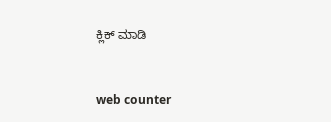ಕ್ಲಿಕ್ ಮಾಡಿ


web counter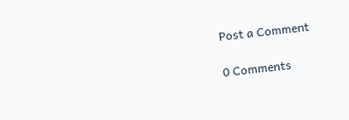Post a Comment

0 Comments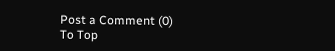Post a Comment (0)
To Top